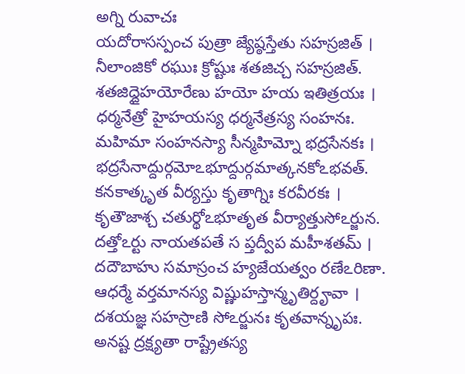అగ్ని రువాచః
యదోరాసస్పంచ పుత్రా జ్యేష్ఠస్తేతు సహస్రజిత్ ।
నీలాంజికో రఘుః క్రోష్టుః శతజిచ్చ సహస్రజిత్.
శతజిద్దైహయోరేణు హయో హయ ఇతిత్రయః ।
ధర్మనేత్రో హైహయస్య ధర్మనేత్రస్య సంహనః.
మహిమా సంహనస్యా సీన్మహిమ్నో భద్రసేనకః ।
భద్రసేనాద్దుర్గమోఽభూద్దుర్గమాత్కనకోఽభవత్.
కనకాత్కృత వీర్యస్తు కృతాగ్నిః కరవీరకః ।
కృతౌజాశ్చ చతుర్థోఽభూతృత వీర్యాత్తుసోఽర్జున.
దత్తోఽర్టు నాయతపతే స ప్తద్వీప మహీశతమ్ ।
దదౌబాహు సమాస్రంచ హ్యజేయత్వం రణేఽరిణా.
ఆధర్మే వర్తమానస్య విష్ణుహస్తాన్మృతిర్దౄవా ।
దశయజ్ఞ సహస్రాణి సోఽర్జునః కృతవాన్నృపః.
అనష్ట ద్రక్ష్యతా రాష్ట్రేతస్య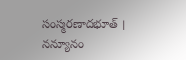సంస్మరణాదభూత్ ।
నన్యూనం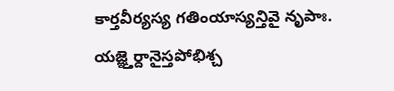కార్తవీర్యస్య గతింయాస్యన్తివై నృపాః.
యజ్ఞ్తెర్దానైస్తపోభిశ్చ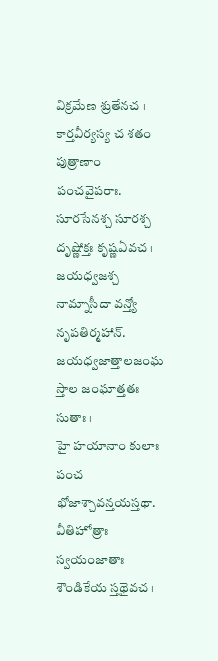విక్రమేణ శ్రుతేనచ ।
కార్తవీర్యస్య చ శతం పుత్రాణాం పంచవైపరాః.
సూరసేనశ్చ సూరశ్చ దృష్ణోక్తః కృష్ణఏవచ ।
జయధ్వజశ్చ నామ్నాసీదా వన్త్యో నృపతిర్మహాన్.
జయధ్వజాత్తాలజంఘ స్తాల జంఘాత్తతః సుతాః ।
హై హయానాం కులాః పంచ భోజాశ్చావన్తయస్తథా.
వీతిహోత్రాః స్వయంజాతాః శౌండికేయ స్తథైవచ ।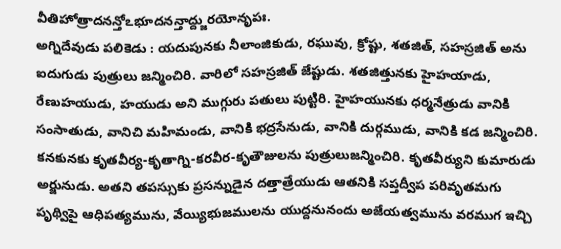వీతిహోత్రాదనన్తోఽభూదనన్తాద్ద్జురయోనృపః.
అగ్నిదేవుడు పలికెడు : యదుపునకు నీలాంజికుడు, రఘువు, క్రోష్టు, శతజిత్, సహస్రజిత్ అను ఐదుగుడు పుత్రులు జన్మించిరి. వారిలో సహస్రజిత్ జేష్టుడు. శతజిత్తునకు హైహయాడు, రేణుహయుడు, హయుడు అని ముగ్గురు పతులు పుట్టిరి. హైహయునకు ధర్మనేత్రుడు వానికి సంసాతుడు, వానిచి మహిమండు, వానికి భద్రసేనుడు, వానికి దుర్గముడు, వానికి కడ జన్మించిరి. కనకునకు కృతవీర్య-కృతాగ్ని-కరవీర-కృతౌజులను పుత్రులుజన్మించిరి. కృతవీర్యుని కుమారుడు అర్జునుడు. అతని తపస్సుకు ప్రసన్నుడైన దత్తాత్రేయుడు ఆతనికి సప్తద్వీప పరివృతమగు పృథ్విపై ఆధిపత్యమును, వేయ్యిభుజములను యుద్దనునందు అజేయత్వమును వరముగ ఇచ్చి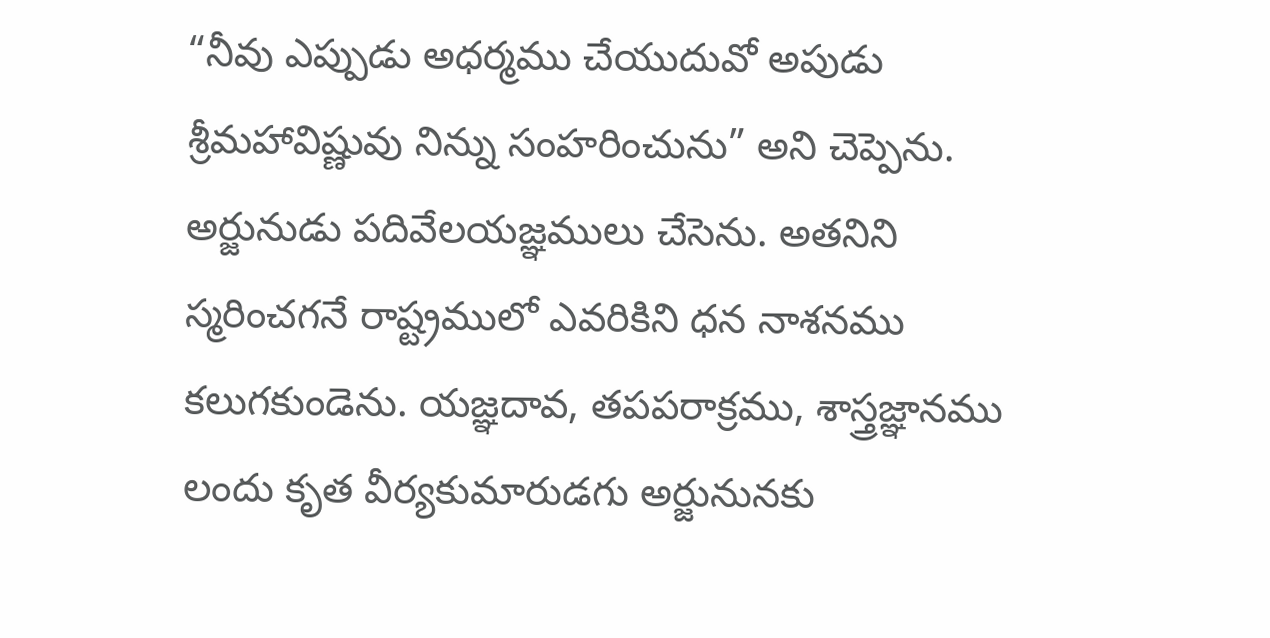“నీవు ఎప్పుడు అధర్మము చేయుదువో అపుడు శ్రీమహావిష్ణువు నిన్ను సంహరించును” అని చెప్పెను. అర్జునుడు పదివేలయజ్ఞములు చేసెను. అతనిని స్మరించగనే రాష్ట్రములో ఎవరికిని ధన నాశనము కలుగకుండెను. యజ్ఞదావ, తపపరాక్రము, శాస్త్రజ్ఞానము లందు కృత వీర్యకుమారుడగు అర్జునునకు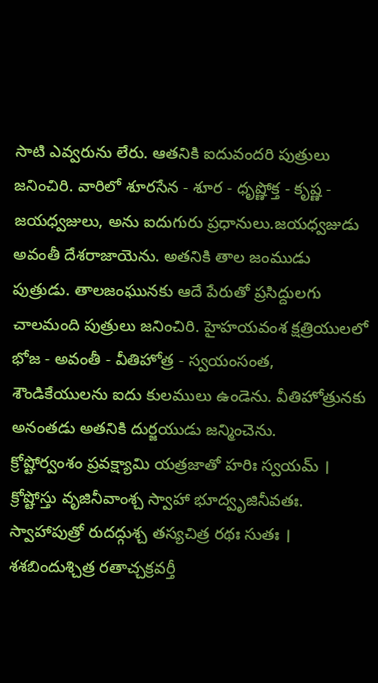సాటి ఎవ్వరును లేరు. ఆతనికి ఐదువందరి పుత్రులు జనించిరి. వారిలో శూరసేన - శూర - ధృష్ణోక్త - కృష్ణ - జయధ్వజులు, అను ఐదుగురు ప్రధానులు.జయధ్వజుడు అవంతీ దేశరాజాయెను. అతనికి తాల జంముడు పుత్రుడు. తాలజంఘునకు ఆదే పేరుతో ప్రసిద్దులగు చాలమంది పుత్రులు జనించిరి. హైహయవంశ క్షత్రియులలో భోజ - అవంతీ - వీతిహోత్ర - స్వయంసంత, శౌండికేయులను ఐదు కులములు ఉండెను. వీతిహోత్రునకు అనంతడు అతనికి దుర్జయుడు జన్మించెను.
క్రోష్టోర్వంశం ప్రవక్ష్యామి యత్రజాతో హరిః స్వయమ్ ।
క్రోష్టోస్తు వృజినీవాంశ్చ స్వాహా భూద్వృజినీవతః.
స్వాహాపుత్రో రుదద్గుశ్చ తస్యచిత్ర రథః సుతః ।
శశబిందుశ్చిత్ర రతాచ్చక్రవర్తీ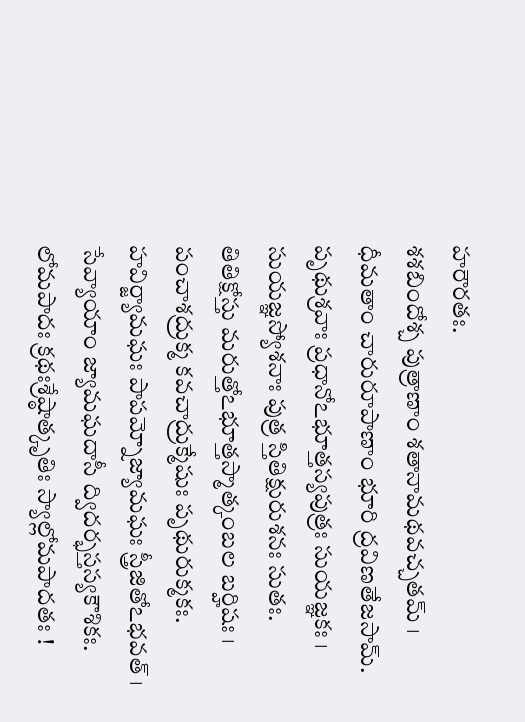హరౌరతః.
శశబిందోశ్చ పుత్రాణాం శతానామథవచ్చతమ్ ।
ధీమతాం చారురూపాణాం భూరి ద్రవిణతేజసామ్.
పృథుశ్రవాః ప్రధానోఽభూత్తస్యపుత్రః సుయజ్ఞకః ।
సుయజ్ఞస్యోశనాః పుత్ర స్తితిక్షురుశనః సుతః.
తితిక్షోస్తు మరుత్తోఽభూత్తస్మాత్కంబల బర్హిషః ।
పంచాశద్రుక్మ కవచాద్రుక్మేషుః పృథురుక్మకః.
హవిర్జ్యామఘః పాపమ్నోజ్యామఘః స్త్రీజితోఽభవత్ ।
సేవ్యాయాం జ్యామఘదాసీ ద్విదర్భస్తస్యకౌశికః.
లోమపాదః క్రథఃశ్రేష్ఠాత్కృతిః స్యాల్లోమపాదతః !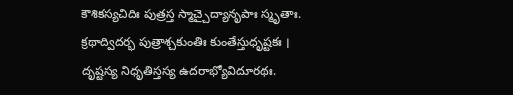కౌశికస్యచిదిః పుత్రస్త స్మాచ్చైద్యానృపాః స్మృతాః.
క్రథాద్విదర్భ పుత్రాశ్చకుంతిః కుంతేస్తుధృష్టకః ।
దృష్టస్య నిధృతిస్తస్య ఉదరాభ్యోవిదూరథః.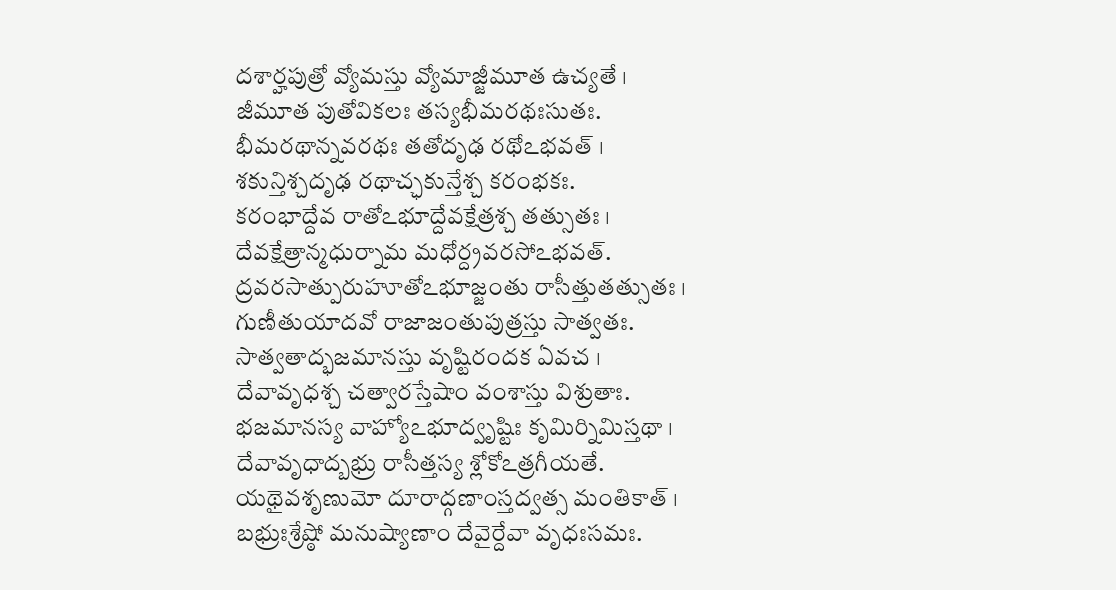దశార్హపుత్రో వ్యోమస్తు వ్యోమాజ్జీమూత ఉచ్యతే ।
జీమూత పుతోవికలః తస్యభీమరథఃసుతః.
భీమరథాన్నవరథః తతోదృఢ రథోఽభవత్ ।
శకున్తిశ్చదృఢ రథాచ్ఛకున్తేశ్చ కరంభకః.
కరంభాద్దేవ రాతోఽభూద్దేవక్షేత్రశ్చ తత్సుతః ।
దేవక్షేత్రాన్మధుర్నామ మధోర్ద్రవరసోఽభవత్.
ద్రవరసాత్పురుహూతోఽభూజ్జంతు రాసీత్తుతత్సుతః ।
గుణీతుయాదవో రాజాజంతుపుత్రస్తు సాత్వతః.
సాత్వతాద్భజమానస్తు వృష్టిరందక ఏవచ ।
దేవావృధశ్చ చత్వారస్తేషాం వంశాస్తు విశ్రుతాః.
భజమానస్య వాహ్యోఽభూద్వృష్టిః కృమిర్నిమిస్తథా ।
దేవావృధాద్బభ్రు రాసీత్తస్య శ్లోకోఽత్రగీయతే.
యథైవశృణుమో దూరాద్గణాంస్తద్వత్స మంతికాత్ ।
బభ్రుఃశ్రేష్ఠో మనుష్యాణాం దేవైర్దేవా వృధఃసమః.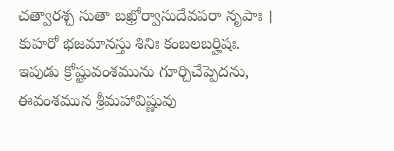చత్వారశ్చ సుతా బఖ్రోర్వాసుదేవపరా నృపాః ।
కుహరో భజమానస్తు శినిః కంబలబర్హిషః.
ఇపుడు క్రోష్టువంశమును గూర్చిచేప్పెదను, ఈవంశమున శ్రీమహావిష్ణువు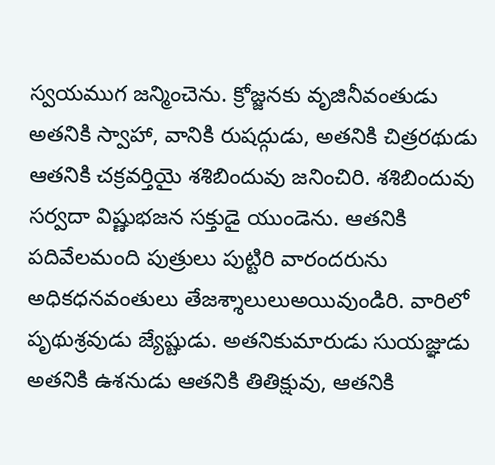స్వయముగ జన్మించెను. క్రోజ్జనకు వృజినీవంతుడు అతనికి స్వాహా, వానికి రుషద్గుడు, అతనికి చిత్రరథుడు ఆతనికి చక్రవర్తియై శశిబిందువు జనించిరి. శశిబిందువు సర్వదా విష్ణుభజన సక్తుడై యుండెను. ఆతనికి పదివేలమంది పుత్రులు పుట్టిరి వారందరును అధికధనవంతులు తేజశ్శాలులుఅయివుండిరి. వారిలో పృథుశ్రవుడు జ్యేష్టుడు. అతనికుమారుడు సుయజ్ఞుడు అతనికి ఉశనుడు ఆతనికి తితిక్షువు, ఆతనికి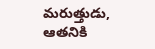మరుత్తుడు, ఆతనికి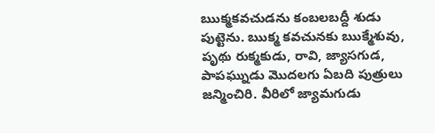ఋక్మకవచుడను కంబలబద్దీ శుడు పుట్టెను. ఋక్మ కవచునకు ఋక్మేశువు, పృథు రుక్మకుడు, రావి, జ్యాసగుడ, పాపఘ్నుడు మొదలగు ఏబది పుత్రులు జన్మించిరి. వీరిలో జ్యామగుడు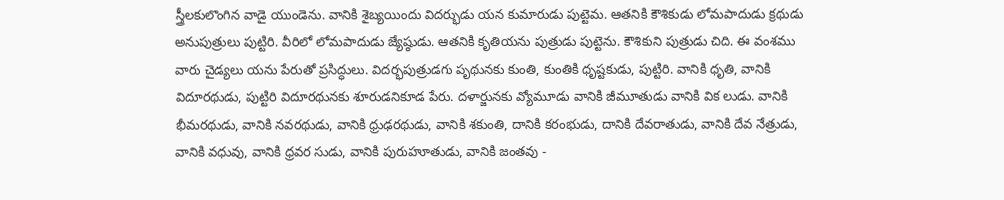స్త్రీలకులొంగిన వాడై యుండెను. వానికి శైబ్యయిందు విదర్భుడు యన కుమారుడు పుట్టెమ. ఆతనికి కౌశికుడు లోమపాదుడు క్రథుడు అనుపుత్రులు పుట్టిరి. వీరిలో లోమపాదుడు జ్యేష్ఠుడు. ఆతనికి కృతియను పుత్రుడు పుట్టెను. కౌశికుని పుత్రుడు చిది. ఈ వంశము వారు చైడ్యలు యను పేరుతో ప్రసిద్ధులు. విదర్భపుత్రుడగు పృథునకు కుంతి, కుంతికి ధృష్టకుడు, పుట్టిరి. వానికి ధృతి, వానికి విదూరథుడు, పుట్టిరి విదూరథునకు శూరుడనికూడ పేరు. దళార్జునకు వ్యోమూడు వానికి జీమూతుడు వానికి విక లుడు. వానికి భీమరథుడు, వానికి నవరథుడు, వానికి ధ్రుఢరథుడు, వానికి శకుంతి, దానికి కరంభుడు, దానికి దేవరాతుడు, వానికి దేవ నేత్రుడు, వానికి వధువు, వానికి ధ్రవర సుడు, వానికి పురుహూతుడు, వానికి జంతవు -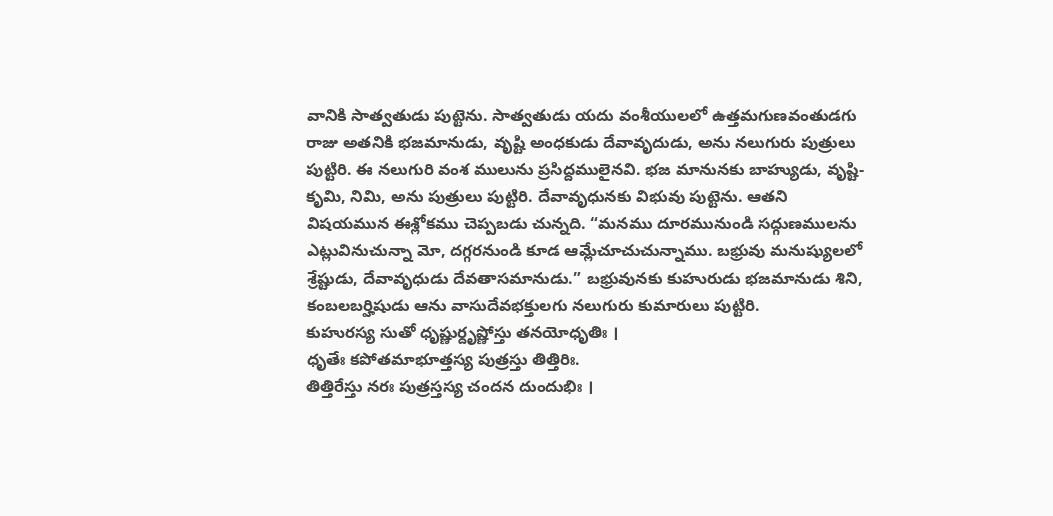వానికి సాత్వతుడు పుట్టెను. సాత్వతుడు యదు వంశీయులలో ఉత్తమగుణవంతుడగు రాజు అతనికి భజమానుడు, వృష్టి అంధకుడు దేవావృదుడు, అను నలుగురు పుత్రులు పుట్టిరి. ఈ నలుగురి వంశ ములును ప్రసిద్దములైనవి. భజ మానునకు బాహ్యుడు, వృష్టి-కృమి, నిమి, అను పుత్రులు పుట్టిరి. దేవావృధునకు విభువు పుట్టెను. ఆతని విషయమున ఈశ్లోకము చెప్పబడు చున్నది. “మనము దూరమునుండి సద్గుణములను ఎట్లువినుచున్నా మో, దగ్గరనుండి కూడ ఆమ్లేచూచుచున్నాము. బభ్రువు మనుష్యులలో శ్రేష్టుడు, దేవావృధుడు దేవతాసమానుడు.” బభ్రువునకు కుహురుడు భజమానుడు శిని, కంబలబర్హిషుడు ఆను వాసుదేవభక్తులగు నలుగురు కుమారులు పుట్టిరి.
కుహురస్య సుతో ధృష్ణుర్దృష్ణోస్తు తనయోధృతిః ।
ధృతేః కపోతమాభూత్తస్య పుత్రస్తు తిత్తిరిః.
తిత్తిరేస్తు నరః పుత్రస్తస్య చందన దుందుభిః ।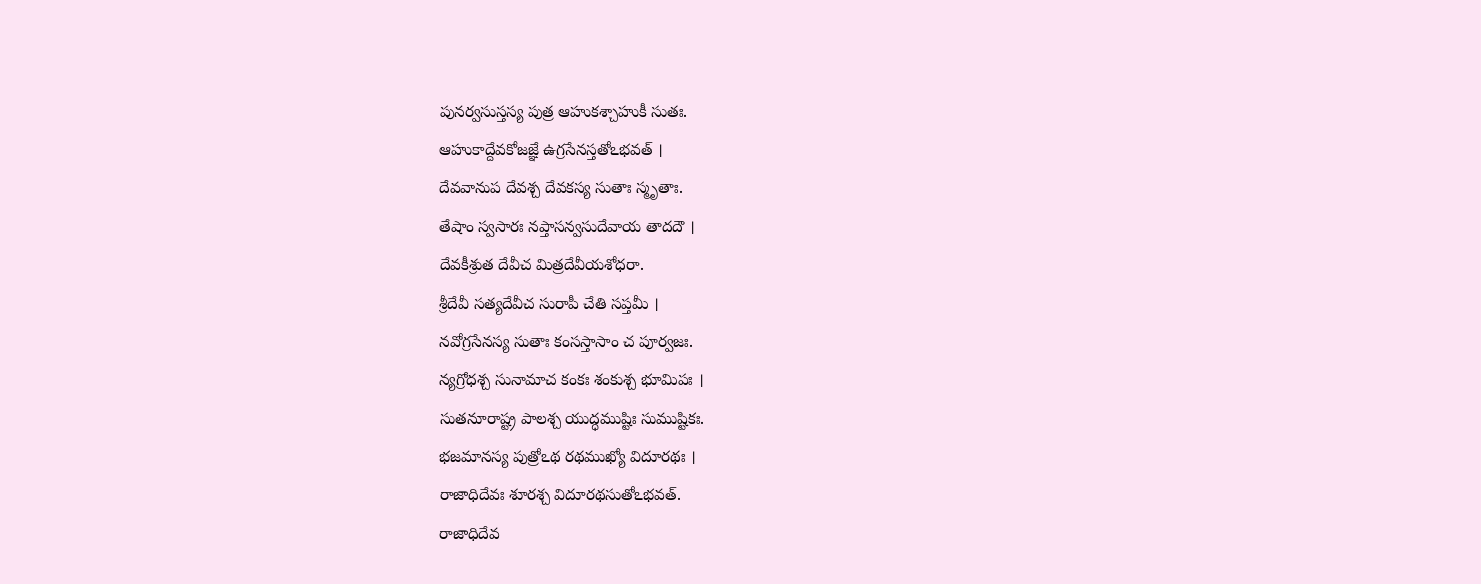పునర్వసుస్తస్య పుత్ర ఆహుకశ్చాహుకీ సుతః.
ఆహుకాద్దేవకోజజ్ఞే ఉగ్రసేనస్తతోఽభవత్ ।
దేవవానుప దేవశ్చ దేవకస్య సుతాః స్మృతాః.
తేషాం స్వసారః నప్తాసన్వసుదేవాయ తాదదౌ ।
దేవకీశ్రుత దేవీచ మిత్రదేవీయశోధరా.
శ్రీదేవీ సత్యదేవీచ సురాపీ చేతి సప్తమీ ।
నవోగ్రసేనస్య సుతాః కంసస్తాసాం చ పూర్వజః.
న్యగ్రోధశ్చ సునామాచ కంకః శంకుశ్చ భూమిపః ।
సుతనూరాష్ట్ర పాలశ్చ యుద్ధముష్టిః సుముష్టికః.
భజమానస్య పుత్రోఽథ రథముఖ్యో విదూరథః ।
రాజాధిదేవః శూరశ్చ విదూరథసుతోఽభవత్.
రాజాధిదేవ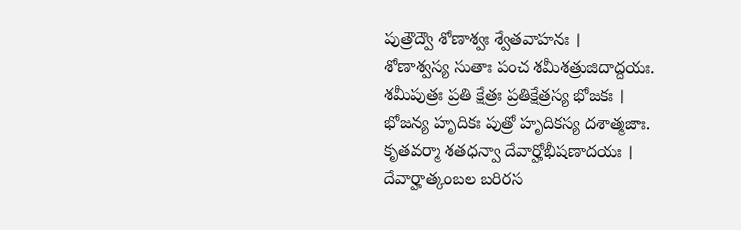పుత్రౌద్వౌ శోణాశ్వః శ్వేతవాహనః ।
శోణాశ్వస్య సుతాః పంచ శమీశత్రుజిదాద్దయః.
శమీపుత్రః ప్రతి క్షేత్రః ప్రతిక్షేత్రస్య భోజకః ।
భోజన్య హృదికః పుత్రో హృదికస్య దశాత్మజాః.
కృతవర్మా శతధన్వా దేవార్హోభీషణాదయః ।
దేవార్హాత్కంబల బరిరస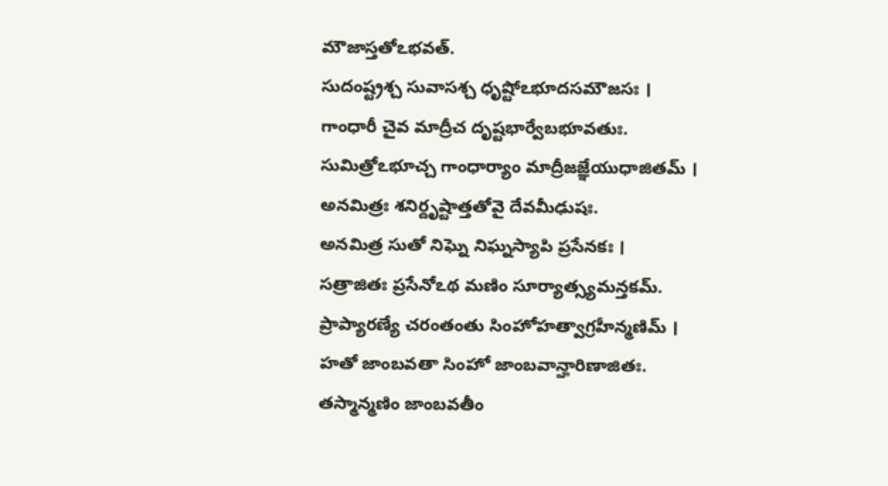మౌజాస్తతోఽభవత్.
సుదంష్ట్రశ్చ సువాసశ్చ ధృష్టోఽభూదసమౌజసః ।
గాంధారీ చైవ మాద్రీచ దృష్టభార్వేబభూవతుః.
సుమిత్రోఽభూచ్చ గాంధార్యాం మాద్రీజజ్ఞేయుధాజితమ్ ।
అనమిత్రః శనిర్దృష్టాత్తతోవై దేవమీఢుషః.
అనమిత్ర సుతో నిఘ్నె నిఘ్నస్యాపి ప్రసేనకః ।
సత్రాజితః ప్రసేనోఽథ మణిం సూర్యాత్స్యమన్తకమ్.
ప్రాప్యారణ్యే చరంతంతు సింహోహత్వాగ్రహీన్మణిమ్ ।
హతో జాంబవతా సింహో జాంబవాన్హారిణాజితః.
తస్మాన్మణిం జాంబవతీం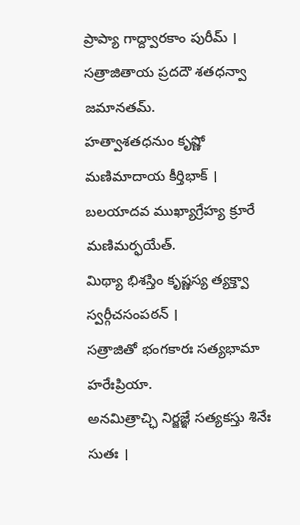ప్రాప్యా గాద్ద్వారకాం పురీమ్ ।
సత్రాజితాయ ప్రదదౌ శతధన్వా జమానతమ్.
హత్వాశతధనుం కృష్ణో మణిమాదాయ కీర్తిభాక్ ।
బలయాదవ ముఖ్యాగ్రేహ్య క్రూరే మణిమర్ఫయేత్.
మిథ్యా భిశస్తిం కృష్ణస్య త్యక్త్వా స్వర్గీచసంపఠన్ ।
సత్రాజితో భంగకారః సత్యభామా హరేఃప్రియా.
అనమిత్రాచ్ఛి నిర్జజ్ఞే సత్యకస్తు శినేః సుతః ।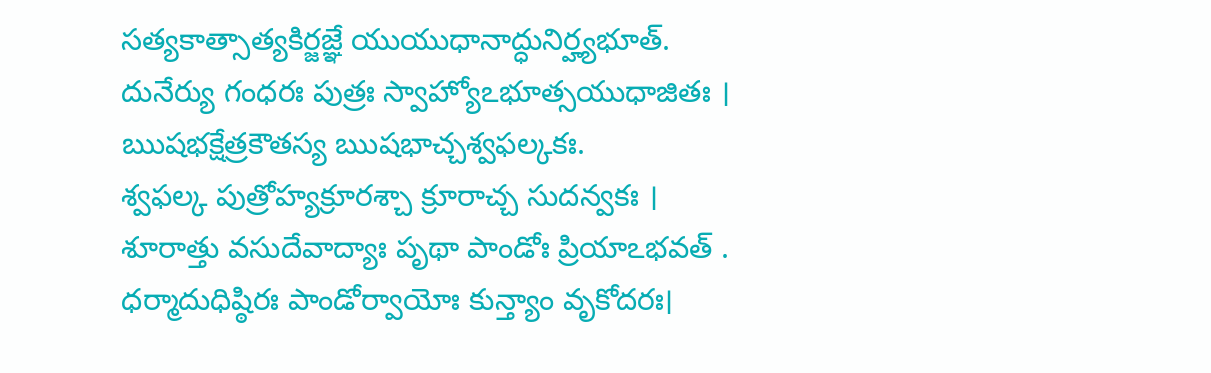సత్యకాత్సాత్యకిర్జజ్ఞే యుయుధానాద్ధునిర్హ్యభూత్.
దునేర్యు గంధరః పుత్రః స్వాహ్యోఽభూత్సయుధాజితః ।
ఋషభక్షేత్రకౌతస్య ఋషభాచ్చశ్వఫల్కకః.
శ్వఫల్క పుత్రోహ్యక్రూరశ్చా క్రూరాచ్చ సుదన్వకః ।
శూరాత్తు వసుదేవాద్యాః పృథా పాండోః ప్రియాఽభవత్ .
ధర్మాదుధిష్ఠిరః పాండోర్వాయోః కున్త్యాం వృకోదరః।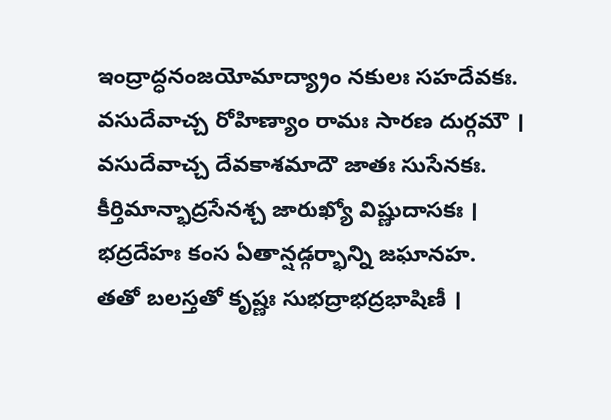ఇంద్రాద్ధనంజయోమాద్య్రాం నకులః సహదేవకః.
వసుదేవాచ్చ రోహిణ్యాం రామః సారణ దుర్గమౌ ।
వసుదేవాచ్చ దేవకాశమాదౌ జాతః సుసేనకః.
కీర్తిమాన్భాద్రసేనశ్చ జారుఖ్యో విష్ణుదాసకః ।
భద్రదేహః కంస ఏతాన్షడ్గర్భాన్ని జఘానహ.
తతో బలస్తతో కృష్ణః సుభద్రాభద్రభాషిణీ ।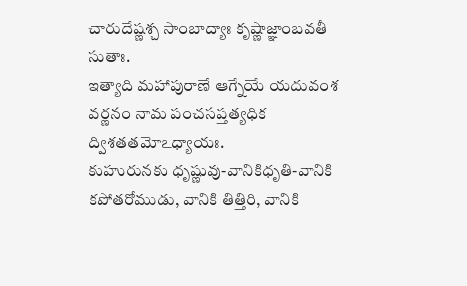చారుదేష్ణశ్చ సాంబాద్యాః కృష్ణాజ్ఞాంబవతీ సుతాః.
ఇత్యాది మహాపురాణే ఆగ్నేయే యదువంశ వర్ణనం నామ పంచసప్తత్యధిక ద్విశతతమోఽధ్యాయః.
కుహురునకు ధృష్ణువు-వానికిధృతి-వానికి కపోతరోముడు, వానికి తిత్తిరి, వానికి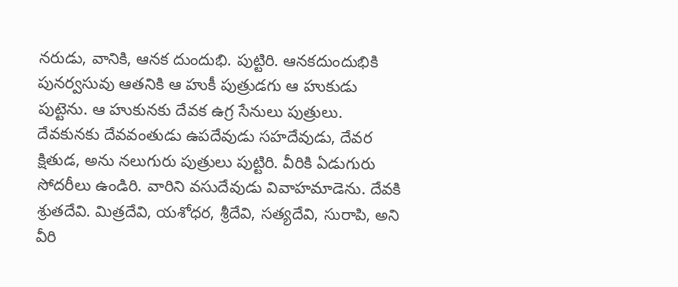నరుడు, వానికి, ఆనక దుందుభి. పుట్టిరి. ఆనకదుందుభికి పునర్వసువు ఆతనికి ఆ హుకీ పుత్రుడగు ఆ హుకుడు పుట్టెను. ఆ హుకునకు దేవక ఉగ్ర సేనులు పుత్రులు. దేవకునకు దేవవంతుడు ఉపదేవుడు సహదేవుడు, దేవర క్షితుడ, అను నలుగురు పుత్రులు పుట్టిరి. వీరికి ఏడుగురు సోదరీలు ఉండిరి. వారిని వసుదేవుడు వివాహమాడెను. దేవకి శ్రుతదేవి. మిత్రదేవి, యశోధర, శ్రీదేవి, సత్యదేవి, సురాపి, అని వీరి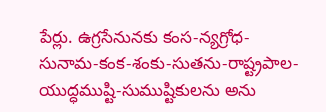పేర్లు. ఉగ్రసేనునకు కంస-న్యగ్రోధ-సునామ-కంక-శంకు-సుతను-రాష్ట్రపాల-యుద్ధముష్టి-సుముష్టికులను అను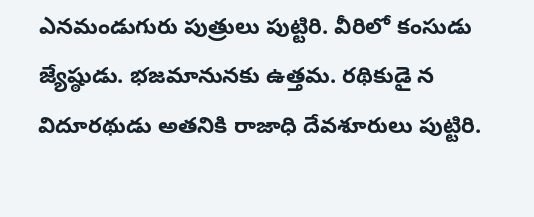ఎనమండుగురు పుత్రులు పుట్టిరి. వీరిలో కంసుడు జ్యేష్ఠుడు. భజమానునకు ఉత్తమ. రథికుడై న విదూరథుడు అతనికి రాజాధి దేవశూరులు పుట్టిరి.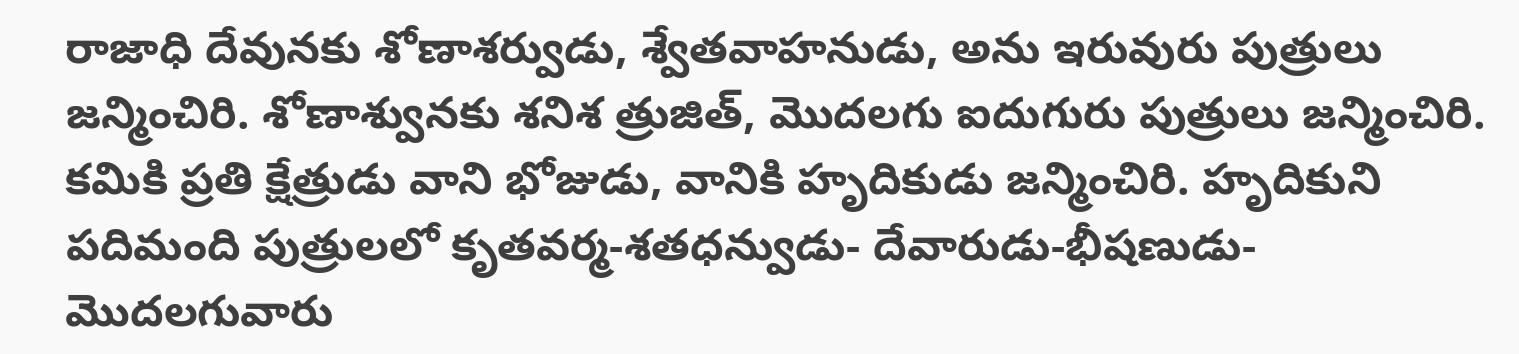రాజాధి దేవునకు శోణాశర్వుడు, శ్వేతవాహనుడు, అను ఇరువురు పుత్రులు జన్మించిరి. శోణాశ్వునకు శనిశ త్రుజిత్, మొదలగు ఐదుగురు పుత్రులు జన్మించిరి. కమికి ప్రతి క్షేత్రుడు వాని భోజుడు, వానికి హృదికుడు జన్మించిరి. హృదికుని పదిమంది పుత్రులలో కృతవర్మ-శతధన్వుడు- దేవారుడు-భీషణుడు-మొదలగువారు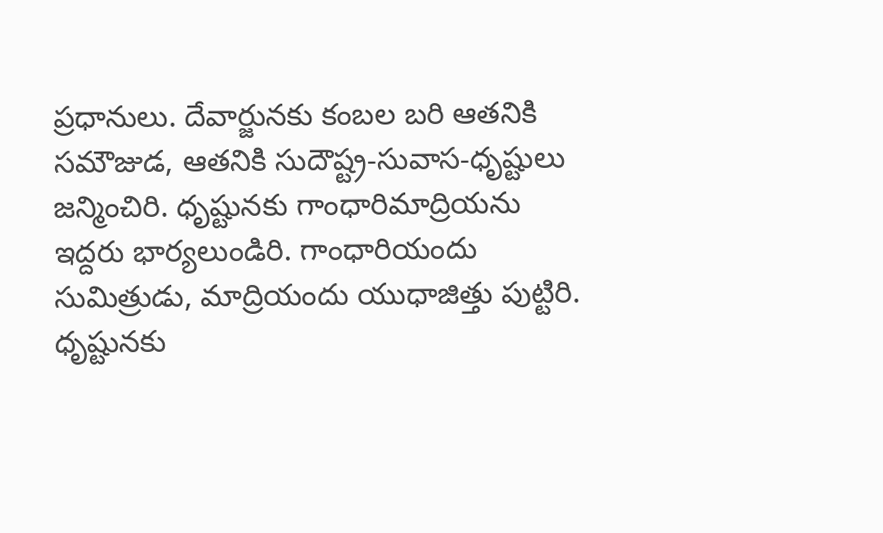ప్రధానులు. దేవార్జునకు కంబల బరి ఆతనికి సమౌజుడ, ఆతనికి సుదౌష్ట్ర-సువాస-ధృష్టులు జన్మించిరి. ధృష్టునకు గాంధారిమాద్రియను ఇద్దరు భార్యలుండిరి. గాంధారియందు సుమిత్రుడు, మాద్రియందు యుధాజిత్తు పుట్టిరి. ధృష్టునకు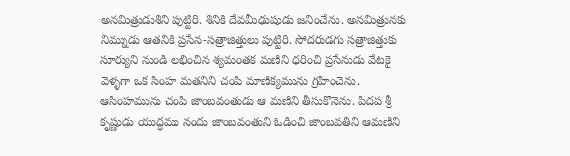అనమిత్రుడుశిని పుట్టిరి. శినికి దేవమీఢుషుడు జనించేను. అనమిత్రునకు నిమ్నుడు ఆతనికి ప్రసేన-సత్రాజిత్తులు పుట్టిరి. సోదరుడగు సత్రాజిత్తుకు సూర్యుని నుండి లభించిన శ్యమంతక మణిని ధరించి ప్రసేనుడు వేటకై వెళ్ళగా ఒక సింహ మతనిని చంపి మాణిక్యమును గ్రహించెను. ఆసింహమును చంపి జాంబవంతుడు ఆ మణిని తీసుకొనెను. పిదప శ్రీ కృష్ణుడు యుద్ధము నందు జాంబవంతుని ఓడించి జాంబవతిని ఆమణిని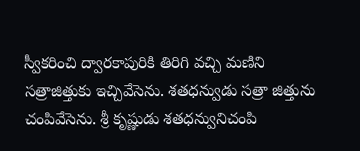స్వీకరించి ద్వారకాపురికి తిరిగి వచ్చి మణిని సత్రాజిత్తుకు ఇచ్చివేసెను. శతధన్వుడు సత్రా జిత్తును చంపివేసెను. శ్రీ కృష్ణుడు శతధన్వునిచంపి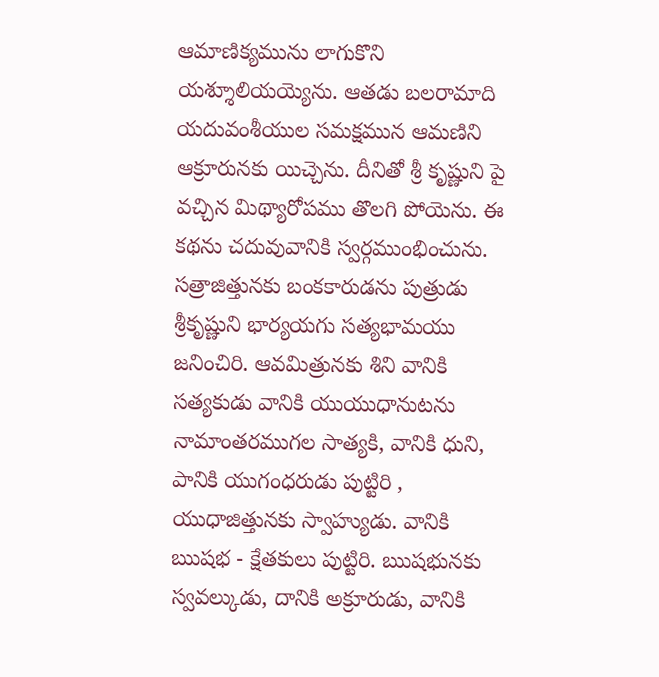ఆమాణిక్యమును లాగుకొని యశ్శూలియయ్యెను. ఆతడు బలరామాది యదువంశీయుల సమక్షమున ఆమణిని ఆక్రూరునకు యిచ్చెను. దీనితో శ్రీ కృష్ణుని పై వచ్చిన మిథ్యారోపము తొలగి పోయెను. ఈ కథను చదువువానికి స్వర్గముంభించును. సత్రాజిత్తునకు బంకకారుడను పుత్రుడు శ్రీకృష్ణుని భార్యయగు సత్యభామయు జనించిరి. ఆవమిత్రునకు శిని వానికి సత్యకుడు వానికి యుయుధానుటను నామాంతరముగల సాత్యకి, వానికి ధుని, పానికి యుగంధరుడు పుట్టిరి , యుధాజిత్తునకు స్వాహ్యుడు. వానికి ఋషభ - క్షేతకులు పుట్టిరి. ఋషభునకు స్వవల్కుడు, దానికి అక్రూరుడు, వానికి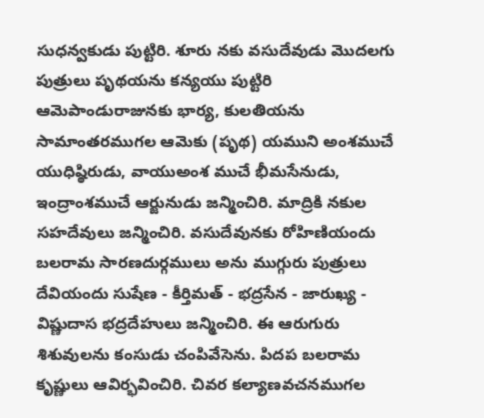సుధన్వకుడు పుట్టిరి. శూరు నకు వసుదేవుడు మొదలగు పుత్రులు పృథయను కన్యయు పుట్టిరి ఆమెపాండురాజునకు భార్య, కులతియను సామాంతరముగల ఆమెకు (పృథ) యముని అంశముచే యుధిష్ఠిరుడు, వాయుఅంశ ముచే భీమసేనుడు, ఇంద్రాంశముచే ఆర్జునుడు జన్మించిరి. మాద్రికి నకుల సహదేవులు జన్మించిరి. వసుదేవునకు రోహిణియందు బలరామ సారణదుర్గములు అను ముగ్గురు పుత్రులు దేవియందు సుషేణ - కీర్తిమత్ - భద్రసేన - జారుఖ్య - విష్ణుదాస భద్రదేహులు జన్మించిరి. ఈ ఆరుగురు శిశువులను కంసుడు చంపివేసెను. పిదప బలరామ కృష్ణులు ఆవిర్భవించిరి. చివర కల్యాణవచనముగల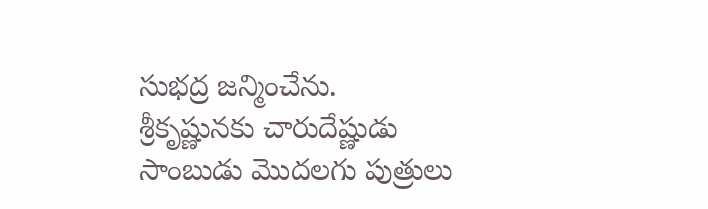సుభద్ర జన్మించేను. శ్రీకృష్ణునకు చారుదేష్ణుడు సాంబుడు మొదలగు పుత్రులు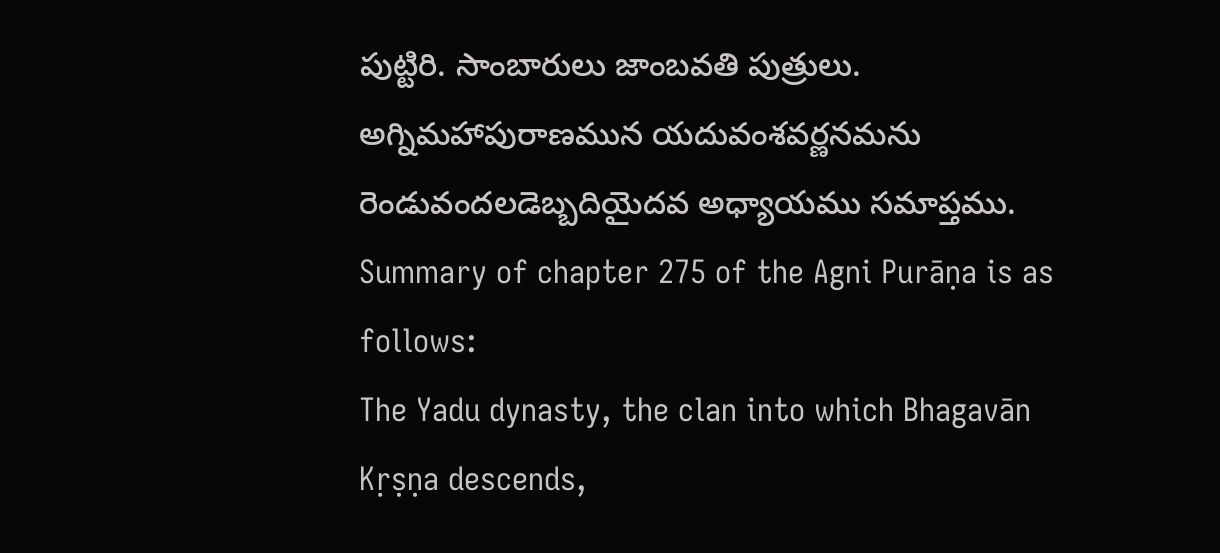పుట్టిరి. సాంబారులు జాంబవతి పుత్రులు.
అగ్నిమహాపురాణమున యదువంశవర్ణనమను రెండువందలడెబ్బదియైదవ అధ్యాయము సమాప్తము.
Summary of chapter 275 of the Agni Purāṇa is as follows:
The Yadu dynasty, the clan into which Bhagavān Kṛṣṇa descends,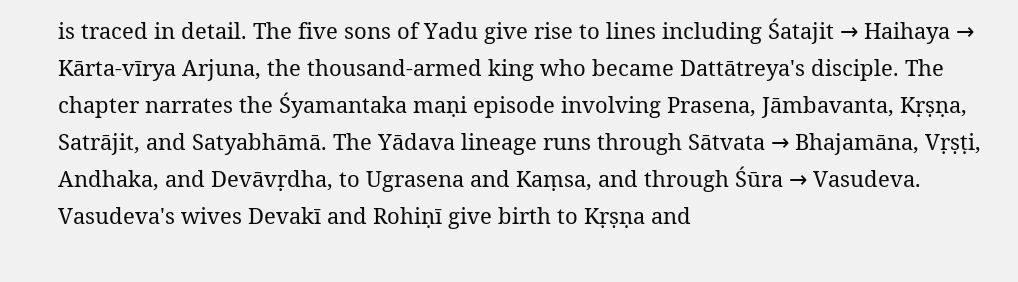is traced in detail. The five sons of Yadu give rise to lines including Śatajit → Haihaya → Kārta-vīrya Arjuna, the thousand-armed king who became Dattātreya's disciple. The chapter narrates the Śyamantaka maṇi episode involving Prasena, Jāmbavanta, Kṛṣṇa, Satrājit, and Satyabhāmā. The Yādava lineage runs through Sātvata → Bhajamāna, Vṛṣṭi, Andhaka, and Devāvṛdha, to Ugrasena and Kaṃsa, and through Śūra → Vasudeva. Vasudeva's wives Devakī and Rohiṇī give birth to Kṛṣṇa and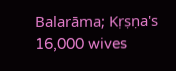Balarāma; Kṛṣṇa's 16,000 wives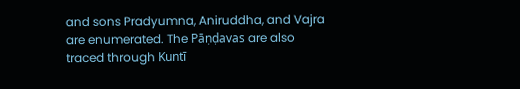and sons Pradyumna, Aniruddha, and Vajra are enumerated. The Pāṇḍavas are also traced through Kuntī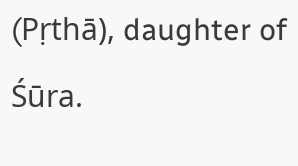(Pṛthā), daughter of Śūra.